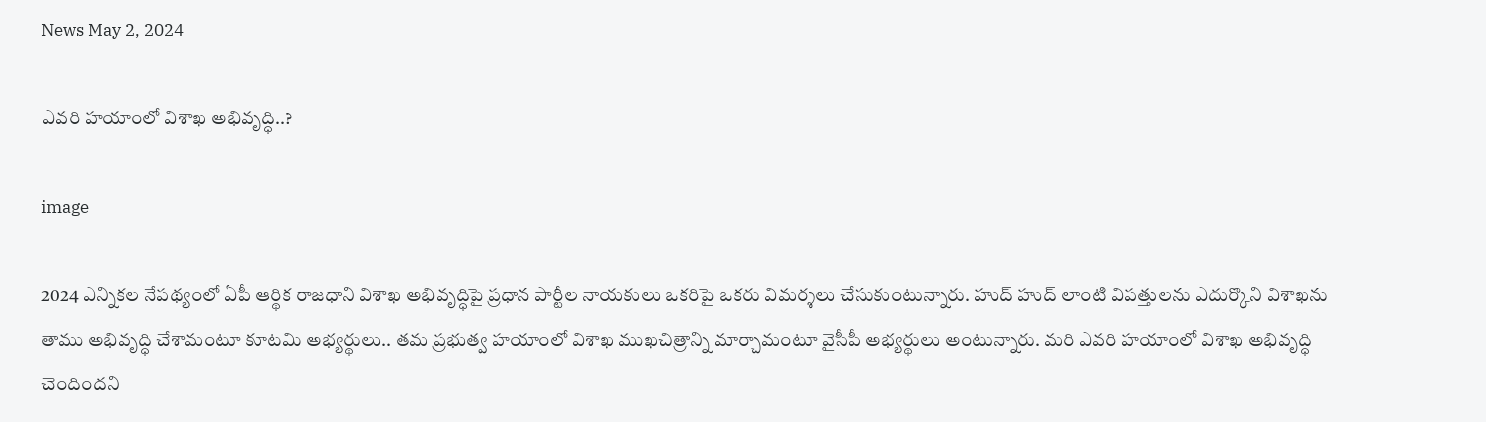News May 2, 2024

ఎవరి హయాంలో విశాఖ అభివృద్ధి..?

image

2024 ఎన్నికల నేపథ్యంలో ఏపీ ఆర్థిక రాజధాని విశాఖ అభివృద్ధిపై ప్రధాన పార్టీల నాయకులు ఒకరిపై ఒకరు విమర్శలు చేసుకుంటున్నారు. హుద్ హుద్ లాంటి విపత్తులను ఎదుర్కొని విశాఖను తాము అభివృద్ధి చేశామంటూ కూటమి అభ్యర్థులు.. తమ ప్రభుత్వ హయాంలో విశాఖ ముఖచిత్రాన్ని మార్చామంటూ వైసీపీ అభ్యర్థులు అంటున్నారు. మరి ఎవరి హయాంలో విశాఖ అభివృద్ధి చెందిందని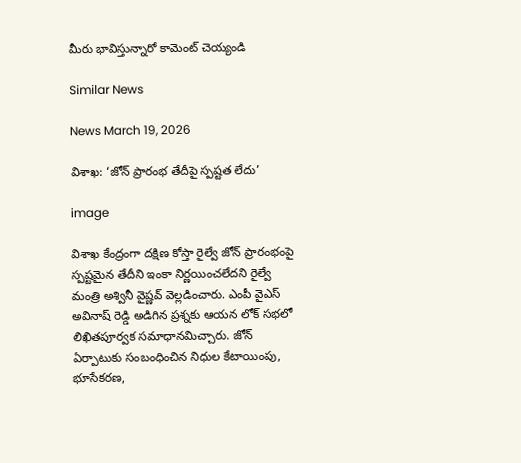మీరు భావిస్తున్నారో కామెంట్ చెయ్యండి

Similar News

News March 19, 2026

విశాఖ: ‘జోన్ ప్రారంభ తేదీపై స్పష్టత లేదు’

image

విశాఖ కేంద్రంగా దక్షిణ కోస్తా రైల్వే జోన్ ప్రారంభంపై స్పష్టమైన తేదీని ఇంకా నిర్ణయించలేదని రైల్వే మంత్రి అశ్వినీ వైష్ణవ్ వెల్లడించారు. ఎంపీ వైఎస్ అవినాష్ రెడ్డి అడిగిన ప్రశ్నకు ఆయన లోక్ సభలో లిఖితపూర్వక సమాధానమిచ్చారు. జోన్ ఏర్పాటుకు సంబంధించిన నిధుల కేటాయింపు, భూసేకరణ,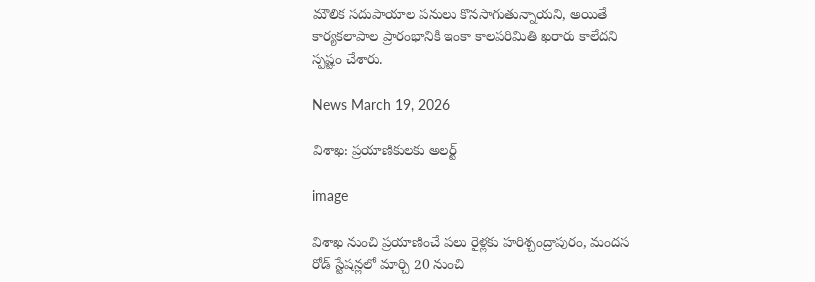మౌలిక సదుపాయాల పనులు కొనసాగుతున్నాయని, అయితే కార్యకలాపాల ప్రారంభానికి ఇంకా కాలపరిమితి ఖరారు కాలేదని స్పష్టం చేశారు.

News March 19, 2026

విశాఖ: ప్రయాణికులకు అలర్ట్

image

విశాఖ నుంచి ప్రయాణించే పలు రైళ్లకు హరిశ్చంద్రాపురం, మందస రోడ్ స్టేషన్లలో మార్చి 20 నుంచి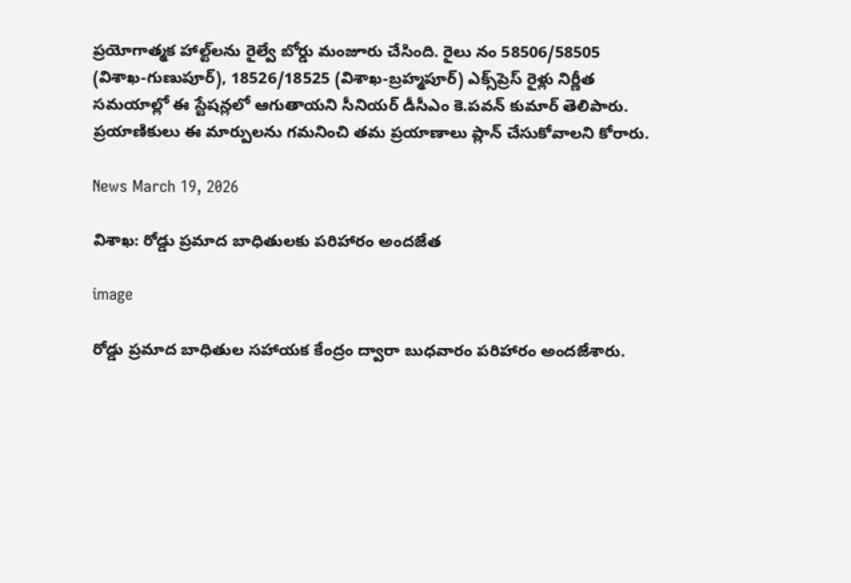ప్రయోగాత్మక హాల్ట్‌లను రైల్వే బోర్డు మంజూరు చేసింది. రైలు నం 58506/58505 (విశాఖ-గుణుపూర్), 18526/18525 (విశాఖ-బ్రహ్మపూర్) ఎక్స్‌ప్రెస్ రైళ్లు నిర్ణీత సమయాల్లో ఈ స్టేషన్లలో ఆగుతాయని సీనియర్ డీసీఎం కె.పవన్ కుమార్ తెలిపారు. ప్రయాణికులు ఈ మార్పులను గమనించి తమ ప్రయాణాలు ప్లాన్ చేసుకోవాలని కోరారు.

News March 19, 2026

విశాఖ: రోడ్డు ప్రమాద బాధితులకు పరిహారం అందజేత

image

రోడ్డు ప్రమాద బాధితుల సహాయక కేంద్రం ద్వారా బుధవారం పరిహారం అందజేశారు.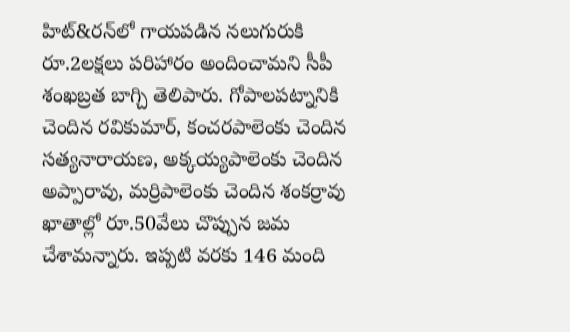హిట్&రన్‌లో గాయపడిన నలుగురుకి రూ.2లక్షలు పరిహారం అందించామని సీపీ శంఖబ్రత బాగ్చి తెలిపారు. గోపాలపట్నానికి చెందిన రవికుమార్, కంచరపాలెంకు చెందిన సత్యనారాయణ, అక్కయ్యపాలెంకు చెందిన అప్పారావు, మర్రిపాలెంకు చెందిన శంకర్రావు ఖాతాల్లో రూ.50వేలు చొప్పున జమ చేశామన్నారు. ఇప్పటి వరకు 146 మంది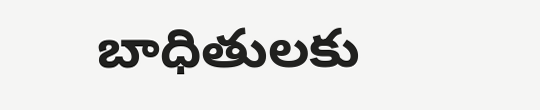బాధితులకు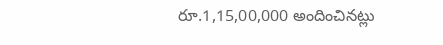రూ.1,15,00,000 అందించినట్లు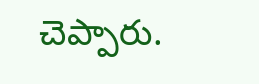చెప్పారు.